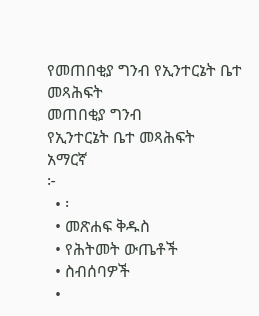የመጠበቂያ ግንብ የኢንተርኔት ቤተ መጻሕፍት
መጠበቂያ ግንብ
የኢንተርኔት ቤተ መጻሕፍት
አማርኛ
፦
  • ፡
  • መጽሐፍ ቅዱስ
  • የሕትመት ውጤቶች
  • ስብሰባዎች
  •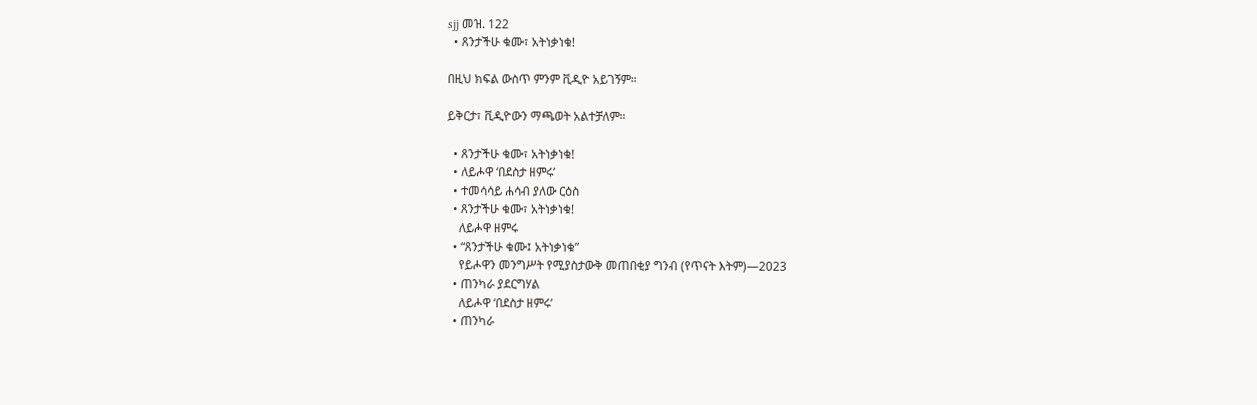sjj መዝ. 122
  • ጸንታችሁ ቁሙ፣ አትነቃነቁ!

በዚህ ክፍል ውስጥ ምንም ቪዲዮ አይገኝም።

ይቅርታ፣ ቪዲዮውን ማጫወት አልተቻለም።

  • ጸንታችሁ ቁሙ፣ አትነቃነቁ!
  • ለይሖዋ ‘በደስታ ዘምሩ’
  • ተመሳሳይ ሐሳብ ያለው ርዕስ
  • ጸንታችሁ ቁሙ፣ አትነቃነቁ!
    ለይሖዋ ዘምሩ
  • “ጸንታችሁ ቁሙ፤ አትነቃነቁ”
    የይሖዋን መንግሥት የሚያስታውቅ መጠበቂያ ግንብ (የጥናት እትም)—2023
  • ጠንካራ ያደርግሃል
    ለይሖዋ ‘በደስታ ዘምሩ’
  • ጠንካራ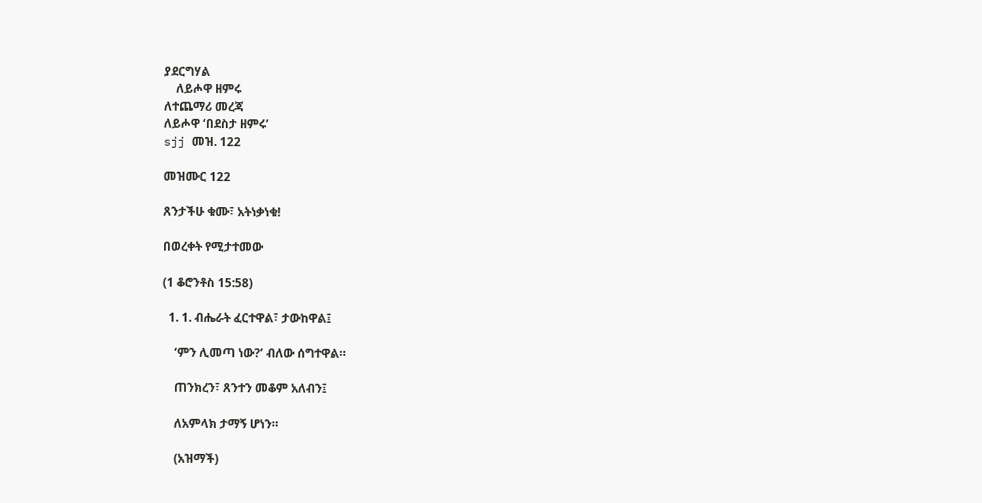ያደርግሃል
    ለይሖዋ ዘምሩ
ለተጨማሪ መረጃ
ለይሖዋ ‘በደስታ ዘምሩ’
sjj መዝ. 122

መዝሙር 122

ጸንታችሁ ቁሙ፣ አትነቃነቁ!

በወረቀት የሚታተመው

(1 ቆሮንቶስ 15:58)

  1. 1. ብሔራት ፈርተዋል፣ ታውከዋል፤

    ‘ምን ሊመጣ ነው?’ ብለው ሰግተዋል።

    ጠንክረን፣ ጸንተን መቆም አለብን፤

    ለአምላክ ታማኝ ሆነን።

    (አዝማች)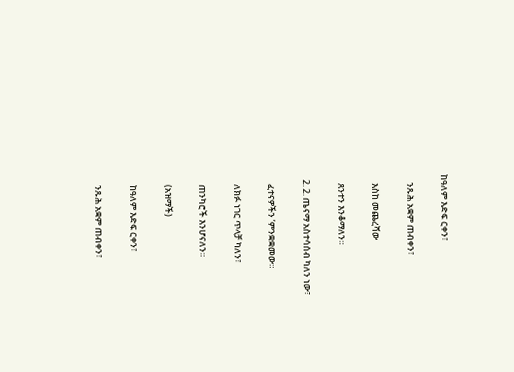ከዓለም እድፍ ርቀን፣

    ንጹሕ አቋም ጠብቀን፣

    እስከ መጨረሻው

    ጸንተን እንቆማለን።

  2. 2. ጤናማ አስተሳሰብ ካለን ነው፣

    ፈተናዎችን ’ምንቋቋመው።

    ለክፉ ነገር ጥላቻ ካለን፣

    ጠንካሮች እንሆናለን።

    (አዝማች)

    ከዓለም እድፍ ርቀን፣

    ንጹሕ አቋም ጠብቀን፣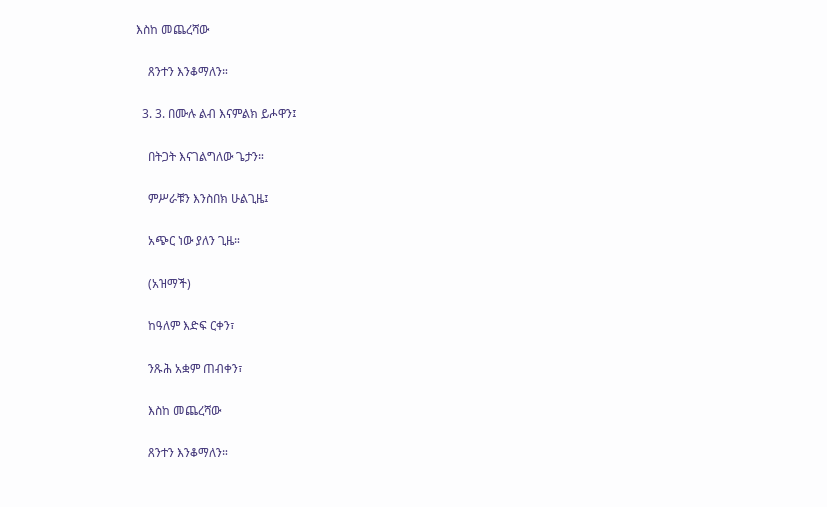እስከ መጨረሻው

    ጸንተን እንቆማለን።

  3. 3. በሙሉ ልብ እናምልክ ይሖዋን፤

    በትጋት እናገልግለው ጌታን።

    ምሥራቹን እንስበክ ሁልጊዜ፤

    አጭር ነው ያለን ጊዜ።

    (አዝማች)

    ከዓለም እድፍ ርቀን፣

    ንጹሕ አቋም ጠብቀን፣

    እስከ መጨረሻው

    ጸንተን እንቆማለን።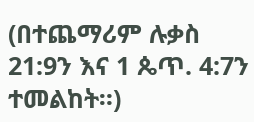(በተጨማሪም ሉቃስ 21:9ን እና 1 ጴጥ. 4:7ን ተመልከት።)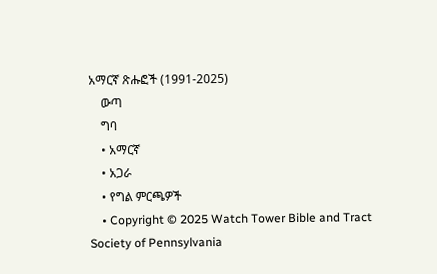አማርኛ ጽሑፎች (1991-2025)
    ውጣ
    ግባ
    • አማርኛ
    • አጋራ
    • የግል ምርጫዎች
    • Copyright © 2025 Watch Tower Bible and Tract Society of Pennsylvania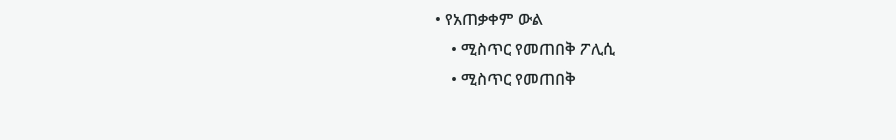• የአጠቃቀም ውል
    • ሚስጥር የመጠበቅ ፖሊሲ
    • ሚስጥር የመጠበቅ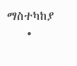ማስተካከያ
    •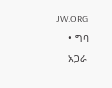JW.ORG
    • ግባ
    አጋራ